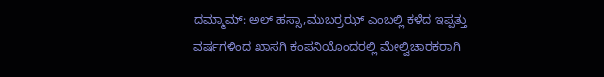ದಮ್ಮಾಮ್: ಅಲ್ ಹಸ್ಸಾ,ಮುಬರ್ರಝ್ ಎಂಬಲ್ಲಿ ಕಳೆದ ಇಪ್ಪತ್ತು ವರ್ಷಗಳಿಂದ ಖಾಸಗಿ ಕಂಪನಿಯೊಂದರಲ್ಲಿ ಮೇಲ್ವಿಚಾರಕರಾಗಿ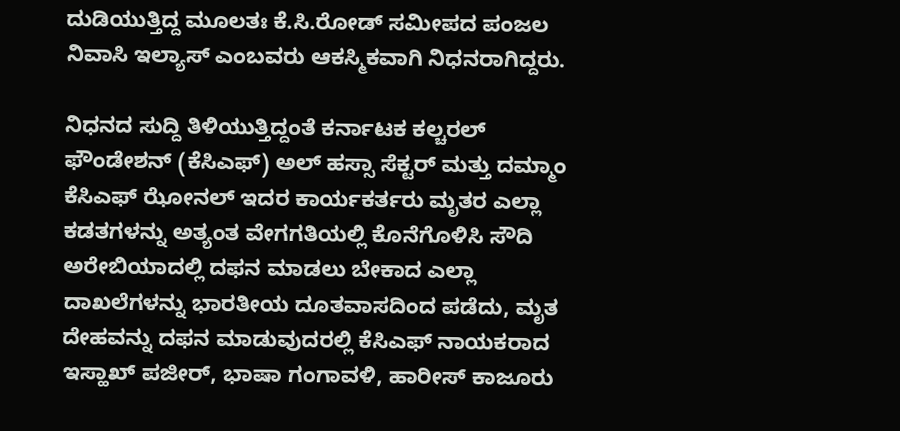ದುಡಿಯುತ್ತಿದ್ದ ಮೂಲತಃ ಕೆ.ಸಿ.ರೋಡ್ ಸಮೀಪದ ಪಂಜಲ ನಿವಾಸಿ ಇಲ್ಯಾಸ್ ಎಂಬವರು ಆಕಸ್ಮಿಕವಾಗಿ ನಿಧನರಾಗಿದ್ದರು.

ನಿಧನದ ಸುದ್ದಿ ತಿಳಿಯುತ್ತಿದ್ದಂತೆ ಕರ್ನಾಟಕ ಕಲ್ಚರಲ್ ಫೌಂಡೇಶನ್ (ಕೆಸಿಎಫ್) ಅಲ್ ಹಸ್ಸಾ ಸೆಕ್ಟರ್ ಮತ್ತು ದಮ್ಮಾಂ ಕೆಸಿಎಫ್ ಝೋನಲ್ ಇದರ ಕಾರ್ಯಕರ್ತರು ಮೃತರ ಎಲ್ಲಾ ಕಡತಗಳನ್ನು ಅತ್ಯಂತ ವೇಗಗತಿಯಲ್ಲಿ ಕೊನೆಗೊಳಿಸಿ ಸೌದಿ ಅರೇಬಿಯಾದಲ್ಲಿ ದಫನ ಮಾಡಲು ಬೇಕಾದ ಎಲ್ಲಾ ದಾಖಲೆಗಳನ್ನು ಭಾರತೀಯ ದೂತವಾಸದಿಂದ ಪಡೆದು, ಮೃತ ದೇಹವನ್ನು ದಫನ ಮಾಡುವುದರಲ್ಲಿ ಕೆಸಿಎಫ್ ನಾಯಕರಾದ ಇಸ್ಹಾಖ್ ಪಜೀರ್, ಭಾಷಾ ಗಂಗಾವಳಿ, ಹಾರೀಸ್ ಕಾಜೂರು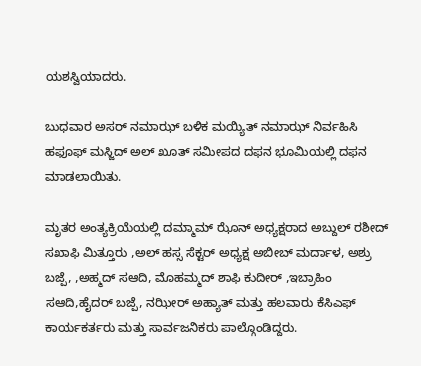ಯಶಸ್ವಿಯಾದರು.

ಬುಧವಾರ ಅಸರ್ ನಮಾಝ್ ಬಳಿಕ ಮಯ್ಯಿತ್ ನಮಾಝ್ ನಿರ್ವಹಿಸಿ ಹಫೂಫ್ ಮಸ್ಜಿದ್ ಅಲ್ ಖೂತ್ ಸಮೀಪದ ದಫನ ಭೂಮಿಯಲ್ಲಿ ದಫನ ಮಾಡಲಾಯಿತು.

ಮೃತರ ಅಂತ್ಯಕ್ರಿಯೆಯಲ್ಲಿ ದಮ್ಮಾಮ್ ಝೊನ್ ಅಧ್ಯಕ್ಷರಾದ ಅಬ್ದುಲ್ ರಶೀದ್ ಸಖಾಫಿ ಮಿತ್ತೂರು ,ಅಲ್ ಹಸ್ಸ ಸೆಕ್ಟರ್ ಅಧ್ಯಕ್ಷ ಅಬೀಬ್ ಮರ್ದಾಳ, ಅಶ್ರು ಬಜ್ಪೆ, ,ಅಹ್ಮದ್ ಸಆದಿ, ಮೊಹಮ್ಮದ್ ಶಾಫಿ ಕುದೀರ್ ,ಇಬ್ರಾಹಿಂ ಸಆದಿ,ಹೈದರ್ ಬಜ್ಪೆ, ನಝೀರ್ ಅಹ್ಯಾತ್ ಮತ್ತು ಹಲವಾರು ಕೆಸಿಎಫ್ ಕಾರ್ಯಕರ್ತರು ಮತ್ತು ಸಾರ್ವಜನಿಕರು ಪಾಲ್ಗೊಂಡಿದ್ದರು.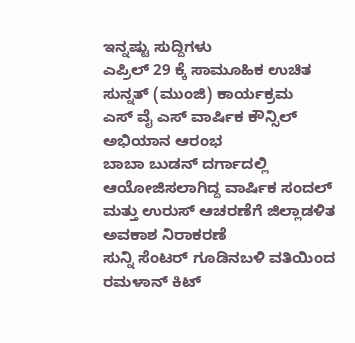ಇನ್ನಷ್ಟು ಸುದ್ದಿಗಳು
ಎಪ್ರಿಲ್ 29 ಕ್ಕೆ ಸಾಮೂಹಿಕ ಉಚಿತ ಸುನ್ನತ್ (ಮುಂಜಿ) ಕಾರ್ಯಕ್ರಮ
ಎಸ್ ವೈ ಎಸ್ ವಾರ್ಷಿಕ ಕೌನ್ಸಿಲ್ ಅಭಿಯಾನ ಆರಂಭ
ಬಾಬಾ ಬುಡನ್ ದರ್ಗಾದಲ್ಲಿ ಆಯೋಜಿಸಲಾಗಿದ್ದ ವಾರ್ಷಿಕ ಸಂದಲ್ ಮತ್ತು ಉರುಸ್ ಆಚರಣೆಗೆ ಜಿಲ್ಲಾಡಳಿತ ಅವಕಾಶ ನಿರಾಕರಣೆ
ಸುನ್ನಿ ಸೆಂಟರ್ ಗೂಡಿನಬಳಿ ವತಿಯಿಂದ ರಮಳಾನ್ ಕಿಟ್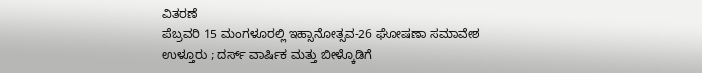ವಿತರಣೆ
ಪೆಬ್ರವರಿ 15 ಮಂಗಳೂರಲ್ಲಿ ಇಹ್ಸಾನೋತ್ಸವ-26 ಘೋಷಣಾ ಸಮಾವೇಶ
ಉಳ್ತೂರು ; ದರ್ಸ್ ವಾರ್ಷಿಕ ಮತ್ತು ಬೀಳ್ಕೊಡಿಗೆ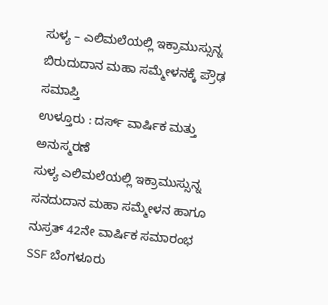ಸುಳ್ಯ – ಎಲಿಮಲೆಯಲ್ಲಿ ಇಕ್ರಾಮುಸ್ಸುನ್ನ ಬಿರುದುದಾನ ಮಹಾ ಸಮ್ಮೇಳನಕ್ಕೆ ಪ್ರೌಢ ಸಮಾಪ್ತಿ
ಉಳ್ತೂರು : ದರ್ಸ್ ವಾರ್ಷಿಕ ಮತ್ತು ಅನುಸ್ಮರಣೆ
ಸುಳ್ಯ ಎಲಿಮಲೆಯಲ್ಲಿ ಇಕ್ರಾಮುಸ್ಸುನ್ನ ಸನದುದಾನ ಮಹಾ ಸಮ್ಮೇಳನ ಹಾಗೂ ನುಸ್ರತ್ 42ನೇ ವಾರ್ಷಿಕ ಸಮಾರಂಭ
SSF ಬೆಂಗಳೂರು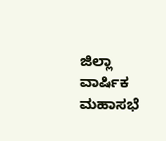ಜಿಲ್ಲಾ ವಾರ್ಷಿಕ ಮಹಾಸಭೆ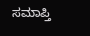ಸಮಾಪ್ತಿ